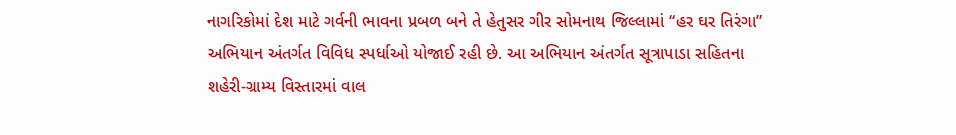નાગરિકોમાં દેશ માટે ગર્વની ભાવના પ્રબળ બને તે હેતુસર ગીર સોમનાથ જિલ્લામાં “હર ઘર તિરંગા” અભિયાન અંતર્ગત વિવિધ સ્પર્ધાઓ યોજાઈ રહી છે. આ અભિયાન અંતર્ગત સૂત્રાપાડા સહિતના શહેરી-ગ્રામ્ય વિસ્તારમાં વાલ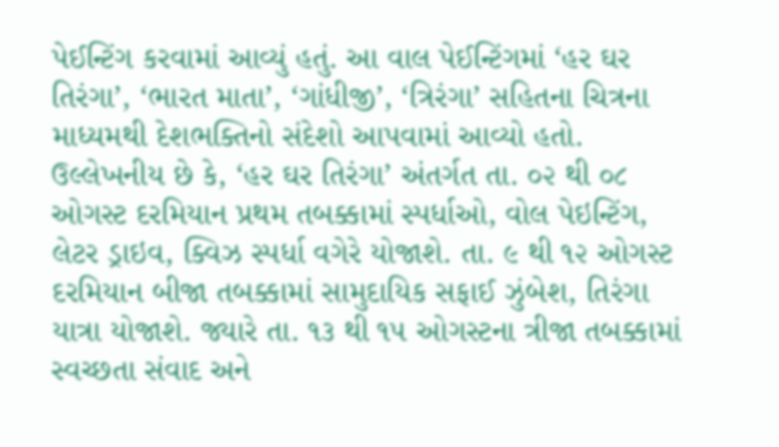પેઈન્ટિંગ કરવામાં આવ્યું હતું. આ વાલ પેઈન્ટિંગમાં ‘હર ઘર તિરંગા’, ‘ભારત માતા’, ‘ગાંધીજી’, ‘ત્રિરંગા’ સહિતના ચિત્રના માધ્યમથી દેશભક્તિનો સંદેશો આપવામાં આવ્યો હતો. ઉલ્લેખનીય છે કે, ‘હર ઘર તિરંગા’ અંતર્ગત તા. ૦૨ થી ૦૮ ઓગસ્ટ દરમિયાન પ્રથમ તબક્કામાં સ્પર્ધાઓ, વોલ પેઇન્ટિંગ, લેટર ડ્રાઇવ, ક્વિઝ સ્પર્ધા વગેરે યોજાશે. તા. ૯ થી ૧૨ ઓગસ્ટ દરમિયાન બીજા તબક્કામાં સામુદાયિક સફાઈ ઝુંબેશ, તિરંગા યાત્રા યોજાશે. જ્યારે તા. ૧૩ થી ૧૫ ઓગસ્ટના ત્રીજા તબક્કામાં સ્વચ્છતા સંવાદ અને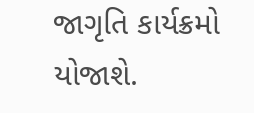જાગૃતિ કાર્યક્રમો યોજાશે.